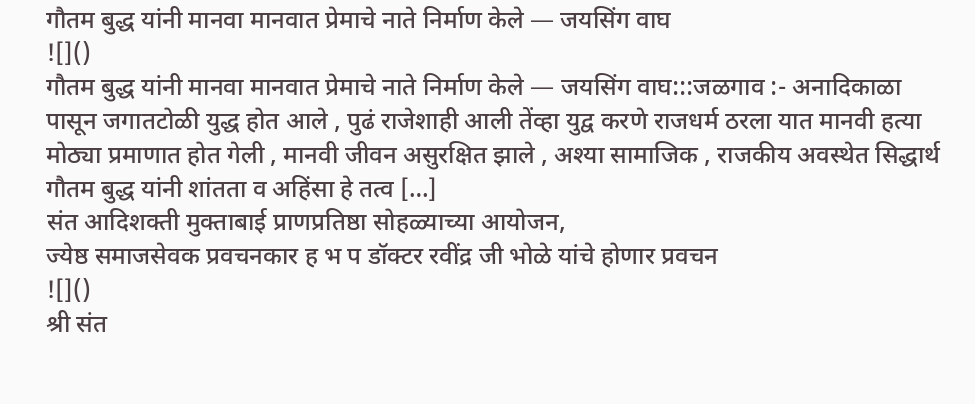गौतम बुद्ध यांनी मानवा मानवात प्रेमाचे नाते निर्माण केले — जयसिंग वाघ
![]()
गौतम बुद्ध यांनी मानवा मानवात प्रेमाचे नाते निर्माण केले — जयसिंग वाघ:::जळगाव :- अनादिकाळा पासून जगातटोळी युद्ध होत आले , पुढं राजेशाही आली तेंव्हा युद्व करणे राजधर्म ठरला यात मानवी हत्या मोठ्या प्रमाणात होत गेली , मानवी जीवन असुरक्षित झाले , अश्या सामाजिक , राजकीय अवस्थेत सिद्धार्थ गौतम बुद्ध यांनी शांतता व अहिंसा हे तत्व […]
संत आदिशक्ती मुक्ताबाई प्राणप्रतिष्ठा सोहळ्याच्या आयोजन,
ज्येष्ठ समाजसेवक प्रवचनकार ह भ प डॉक्टर रवींद्र जी भोळे यांचे होणार प्रवचन
![]()
श्री संत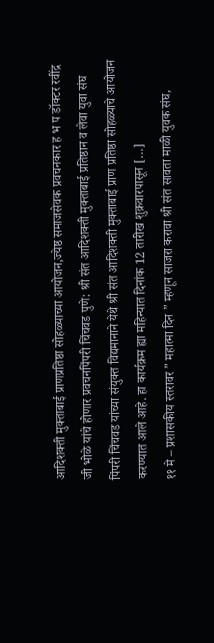आदिशक्ती मुक्ताबाई प्राणप्रतिष्ठा सोहळ्याच्या आयोजन,ज्येष्ठ समाजसेवक प्रवचनकार ह भ प डॉक्टर रवींद्र जी भोळे यांचे होणार प्रवचनपिंपरी चिंचवड पुणे: श्री संत आदिशक्ती मुक्ताबाई प्रतिष्ठान व लेवा युवा संघ पिंपरी चिंचवड यांच्या संयुक्त विद्यमानाने येथे श्री संत आदिशक्ती मुक्ताबाई प्राण प्रतिष्ठा सोहळ्याचे आयोजन करण्यात आले आहे. हा कार्यक्रम ह्या महिन्यात दिनांक 12 तारीख शुक्रवारपासून […]
११ मे – प्रशासकीय स्तरावर ” महात्मा दिन ” म्हणून साजरा करावा श्री संत सावता माळी युवक संघ,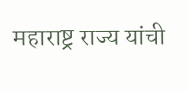महाराष्ट्र राज्य यांची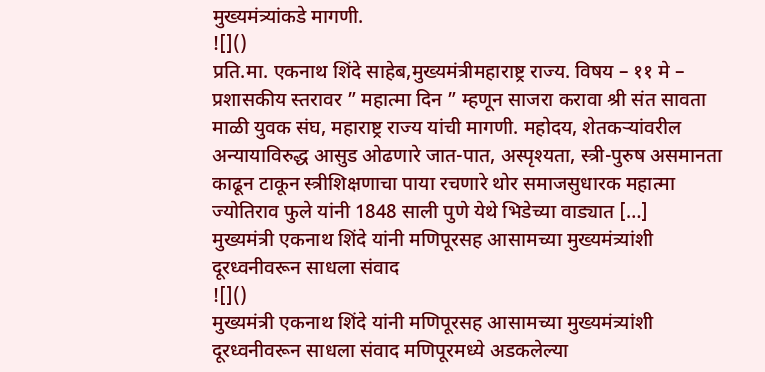मुख्यमंत्र्यांकडे मागणी.
![]()
प्रति.मा. एकनाथ शिंदे साहेब,मुख्यमंत्रीमहाराष्ट्र राज्य. विषय – ११ मे – प्रशासकीय स्तरावर ” महात्मा दिन ” म्हणून साजरा करावा श्री संत सावता माळी युवक संघ, महाराष्ट्र राज्य यांची मागणी. महोदय, शेतकऱ्यांवरील अन्यायाविरुद्ध आसुड ओढणारे जात-पात, अस्पृश्यता, स्त्री-पुरुष असमानता काढून टाकून स्त्रीशिक्षणाचा पाया रचणारे थोर समाजसुधारक महात्मा ज्योतिराव फुले यांनी 1848 साली पुणे येथे भिडेच्या वाड्यात […]
मुख्यमंत्री एकनाथ शिंदे यांनी मणिपूरसह आसामच्या मुख्यमंत्र्यांशी दूरध्वनीवरून साधला संवाद
![]()
मुख्यमंत्री एकनाथ शिंदे यांनी मणिपूरसह आसामच्या मुख्यमंत्र्यांशी दूरध्वनीवरून साधला संवाद मणिपूरमध्ये अडकलेल्या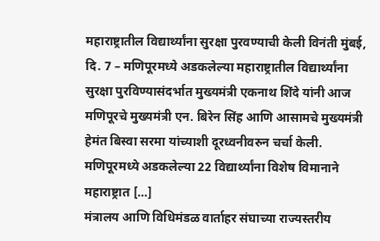महाराष्ट्रातील विद्यार्थ्यांना सुरक्षा पुरवण्याची केली विनंती मुंबई, दि. 7 – मणिपूरमध्ये अडकलेल्या महाराष्ट्रातील विद्यार्थ्यांना सुरक्षा पुरविण्यासंदर्भात मुख्यमंत्री एकनाथ शिंदे यांनी आज मणिपूरचे मुख्यमंत्री एन. बिरेन सिंह आणि आसामचे मुख्यमंत्री हेमंत बिस्वा सरमा यांच्याशी दूरध्वनीवरुन चर्चा केली. मणिपूरमध्ये अडकलेल्या 22 विद्यार्थ्यांना विशेष विमानाने महाराष्ट्रात […]
मंत्रालय आणि विधिमंडळ वार्ताहर संघाच्या राज्यस्तरीय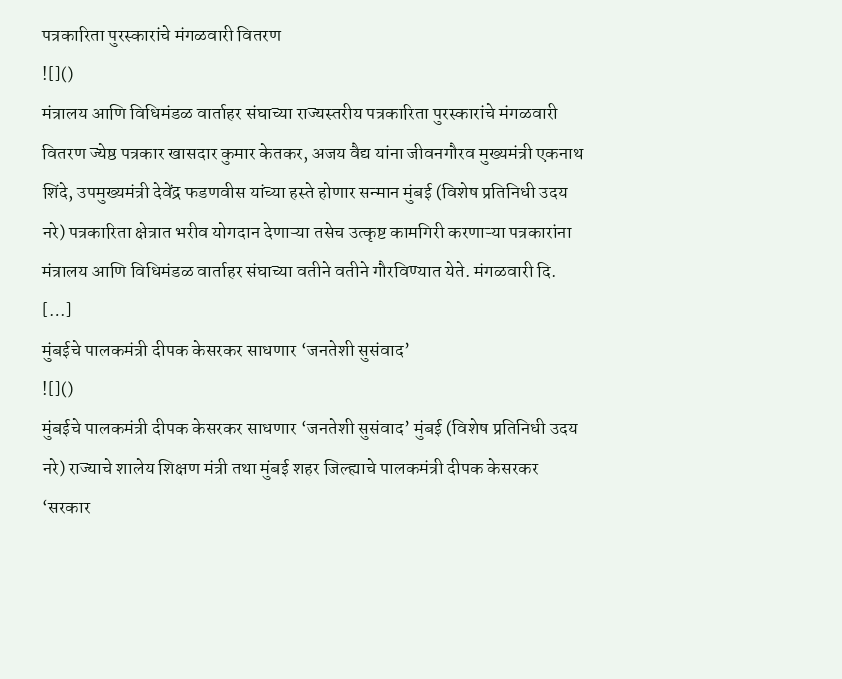पत्रकारिता पुरस्कारांचे मंगळवारी वितरण
![]()
मंत्रालय आणि विधिमंडळ वार्ताहर संघाच्या राज्यस्तरीय पत्रकारिता पुरस्कारांचे मंगळवारी वितरण ज्येष्ठ पत्रकार खासदार कुमार केतकर, अजय वैद्य यांना जीवनगौरव मुख्यमंत्री एकनाथ शिंदे, उपमुख्यमंत्री देवेंद्र फडणवीस यांच्या हस्ते होणार सन्मान मुंबई (विशेष प्रतिनिधी उदय नरे) पत्रकारिता क्षेत्रात भरीव योगदान देणाऱ्या तसेच उत्कृष्ट कामगिरी करणाऱ्या पत्रकारांना मंत्रालय आणि विधिमंडळ वार्ताहर संघाच्या वतीने वतीने गौरविण्यात येते. मंगळवारी दि. […]
मुंबईचे पालकमंत्री दीपक केसरकर साधणार ‘जनतेशी सुसंवाद’
![]()
मुंबईचे पालकमंत्री दीपक केसरकर साधणार ‘जनतेशी सुसंवाद’ मुंबई (विशेष प्रतिनिधी उदय नरे) राज्याचे शालेय शिक्षण मंत्री तथा मुंबई शहर जिल्ह्याचे पालकमंत्री दीपक केसरकर ‘सरकार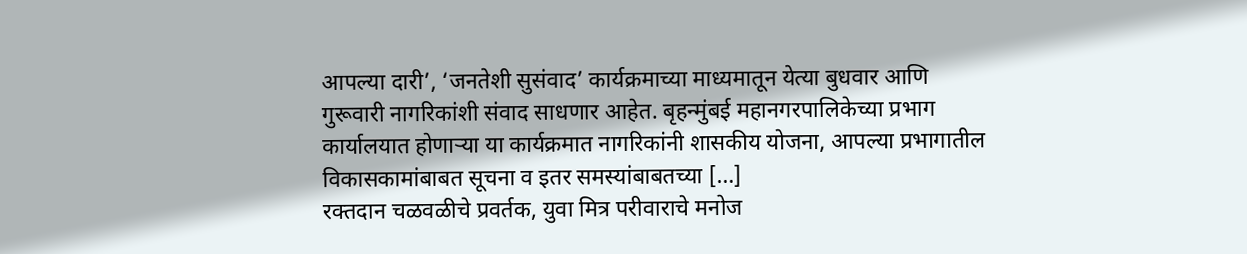आपल्या दारी’, ‘जनतेशी सुसंवाद’ कार्यक्रमाच्या माध्यमातून येत्या बुधवार आणि गुरूवारी नागरिकांशी संवाद साधणार आहेत. बृहन्मुंबई महानगरपालिकेच्या प्रभाग कार्यालयात होणाऱ्या या कार्यक्रमात नागरिकांनी शासकीय योजना, आपल्या प्रभागातील विकासकामांबाबत सूचना व इतर समस्यांबाबतच्या […]
रक्तदान चळवळीचे प्रवर्तक, युवा मित्र परीवाराचे मनोज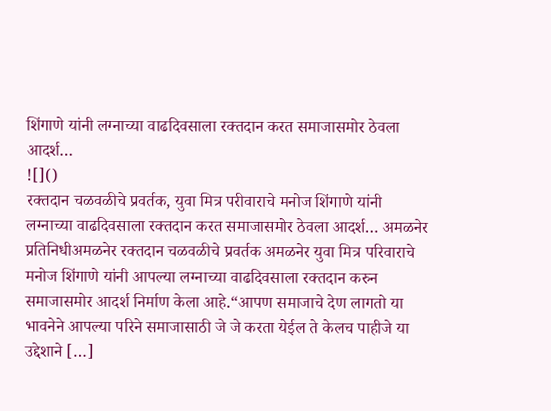शिंगाणे यांनी लग्नाच्या वाढदिवसाला रक्तदान करत समाजासमोर ठेवला आदर्श…
![]()
रक्तदान चळवळीचे प्रवर्तक, युवा मित्र परीवाराचे मनोज शिंगाणे यांनी लग्नाच्या वाढदिवसाला रक्तदान करत समाजासमोर ठेवला आदर्श… अमळनेर प्रतिनिधीअमळनेर रक्तदान चळवळीचे प्रवर्तक अमळनेर युवा मित्र परिवाराचे मनोज शिंगाणे यांनी आपल्या लग्नाच्या वाढदिवसाला रक्तदान करुन समाजासमोर आदर्श निर्माण केला आहे.“आपण समाजाचे देण लागतो या भावनेने आपल्या परिने समाजासाठी जे जे करता येईल ते केलच पाहीजे या उद्देशाने […]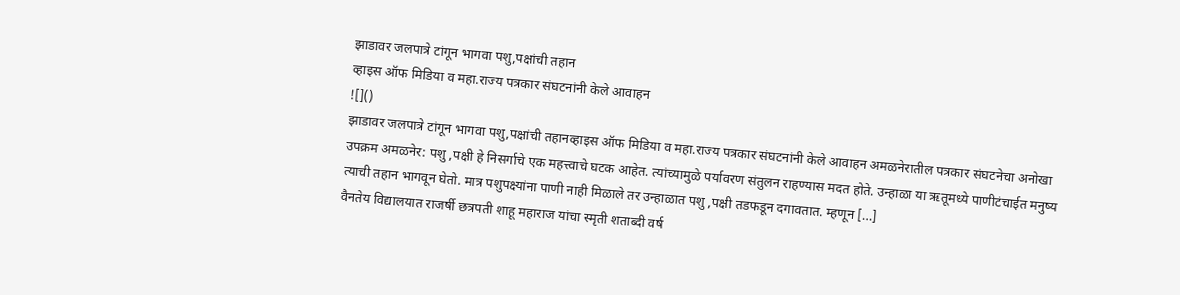झाडावर जलपात्रे टांगून भागवा पशु,पक्षांची तहान
व्हाइस ऑफ मिडिया व महा.राज्य पत्रकार संघटनांनी केले आवाहन
![]()
झाडावर जलपात्रे टांगून भागवा पशु,पक्षांची तहानव्हाइस ऑफ मिडिया व महा.राज्य पत्रकार संघटनांनी केले आवाहन अमळनेरातील पत्रकार संघटनेचा अनोखा उपक्रम अमळनेर: पशु ,पक्षी हे निसर्गाचे एक महत्त्वाचे घटक आहेत. त्यांच्यामुळे पर्यावरण संतुलन राहण्यास मदत होते. उन्हाळा या ऋतूमध्ये पाणीटंचाईत मनुष्य त्याची तहान भागवून घेतो. मात्र पशुपक्ष्यांना पाणी नाही मिळाले तर उन्हाळात पशु ,पक्षी तडफडून दगावतात. म्हणून […]
वैनतेय विद्यालयात राजर्षी छत्रपती शाहू महाराज यांचा स्मृती शताब्दी वर्ष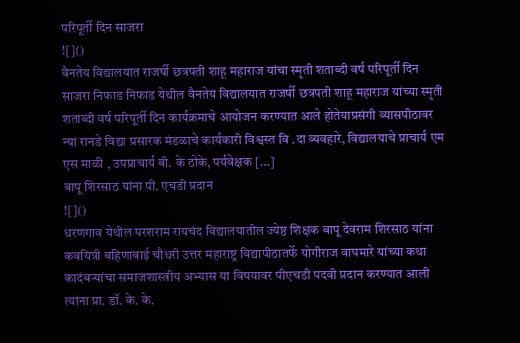परिपूर्ती दिन साजरा
![]()
वैनतेय विद्यालयात राजर्षी छत्रपती शाहू महाराज यांचा स्मृती शताब्दी वर्ष परिपूर्ती दिन साजरा निफाड निफाड येथील वैनतेय विद्यालयात राजर्षी छत्रपती शाहू महाराज यांच्या स्मृती शताब्दी वर्ष परिपूर्ती दिन कार्यक्रमाचे आयोजन करण्यात आले होतेयाप्रसंगी व्यासपीठावर न्या रानडे विद्या प्रसारक मंडळाचे कार्यकारी विश्वस्त वि .दा व्यवहारे, विद्यालयाचे प्राचार्य एम एस माळी , उपप्राचार्य बी. के ठोके, पर्यवेक्षक […]
बापू शिरसाठ यांना पी. एचडी प्रदान
![]()
धरणगाव येथील परशराम रायचंद विद्यालयातील ज्येष्ठ शिक्षक बापू देवराम शिरसाठ यांना कवयित्री बहिणाबाई चौधरी उत्तर महाराष्ट्र विद्यापीठातर्फे योगीराज वाघमारे यांच्या कथा कादंबऱ्यांचा समाजशास्त्रीय अभ्यास या विषयावर पीएचडी पदवी प्रदान करण्यात आली त्यांना प्रा. डॉ. के. के.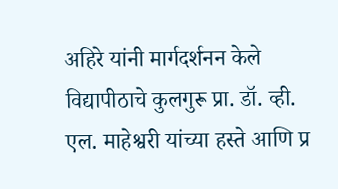अहिरे यांनी मार्गदर्शनन केले विद्यापीठाचे कुलगुरू प्रा. डॉ. व्ही. एल. माहेश्वरी यांच्या हस्ते आणि प्र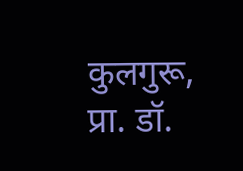कुलगुरू, प्रा. डॉ.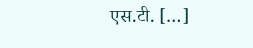एस.टी. […]